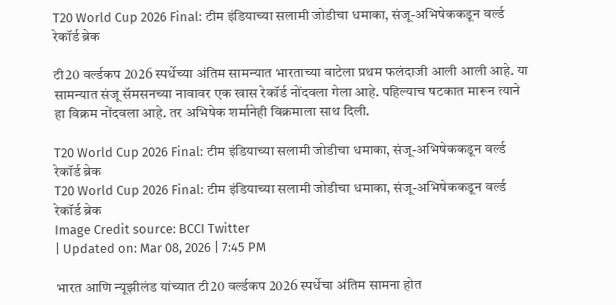T20 World Cup 2026 Final: टीम इंडियाच्या सलामी जोडीचा धमाका, संजू-अभिषेककडून वर्ल्ड रेकॉर्ड ब्रेक

टी20 वर्ल्डकप 2026 स्पर्धेच्या अंतिम सामन्यात भारताच्या वाटेला प्रथम फलंदाजी आली आली आहे. या सामन्यात संजू सॅमसनच्या नावावर एक खास रेकॉर्ड नोंदवला गेला आहे. पहिल्याच षटकात मारून त्याने हा विक्रम नोंदवला आहे. तर अभिषेक शर्मानेही विक्रमाला साथ दिली.

T20 World Cup 2026 Final: टीम इंडियाच्या सलामी जोडीचा धमाका, संजू-अभिषेककडून वर्ल्ड रेकॉर्ड ब्रेक
T20 World Cup 2026 Final: टीम इंडियाच्या सलामी जोडीचा धमाका, संजू-अभिषेककडून वर्ल्ड रेकॉर्ड ब्रेक
Image Credit source: BCCI Twitter
| Updated on: Mar 08, 2026 | 7:45 PM

भारत आणि न्यूझीलंड यांच्यात टी20 वर्ल्डकप 2026 स्पर्धेचा अंतिम सामना होत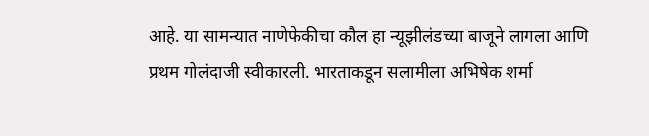आहे. या सामन्यात नाणेफेकीचा कौल हा न्यूझीलंडच्या बाजूने लागला आणि प्रथम गोलंदाजी स्वीकारली. भारताकडून सलामीला अभिषेक शर्मा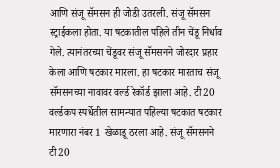आणि संजू सॅमसन ही जोडी उतरली. संजू सॅमसन स्ट्राईकला होता. या षटकातील पहिले तीन चेंडू निर्धाव गेले. त्यानंतरच्या चेंडूवर संजू सॅमसनने जोरदार प्रहार केला आणि षटकार मारला. हा षटकार मारताच संजू सॅमसनच्या नावावर वर्ल्ड रेकॉर्ड झाला आहे. टी20 वर्ल्डकप स्पर्धेतील सामन्यात पहिल्या षटकात षटकार मारणारा नंबर 1 खेळाडू ठरला आहे. संजू सॅमसनने टी20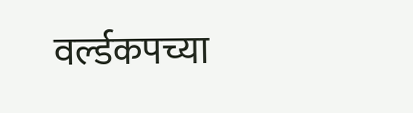वर्ल्डकपच्या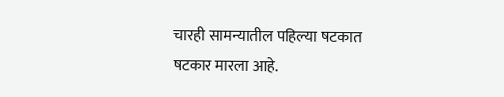चारही सामन्यातील पहिल्या षटकात षटकार मारला आहे.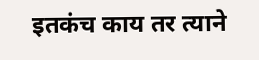इतकंच काय तर त्याने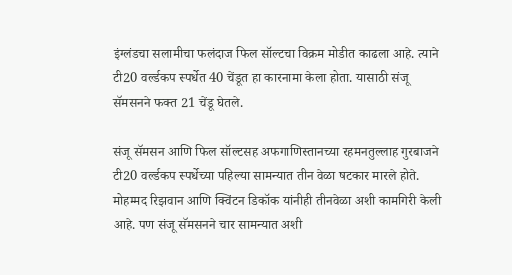इंग्लंडचा सलामीचा फलंदाज फिल सॉल्टचा विक्रम मोडीत काढला आहे. त्याने टी20 वर्ल्डकप स्पर्धेत 40 चेंडूत हा कारनामा केला होता. यासाठी संजू सॅमसनने फक्त 21 चेंडू घेतले.

संजू सॅमसन आणि फिल सॉल्टसह अफगाणिस्तानच्या रहमनतुल्लाह गुरबाजने टी20 वर्ल्डकप स्पर्धेच्या पहिल्या सामन्यात तीन वेळा षटकार मारले होते. मोहम्मद रिझवान आणि क्विंटन डिकॉक यांनीही तीनवेळा अशी कामगिरी केली आहे. पण संजू सॅमसनने चार सामन्यात अशी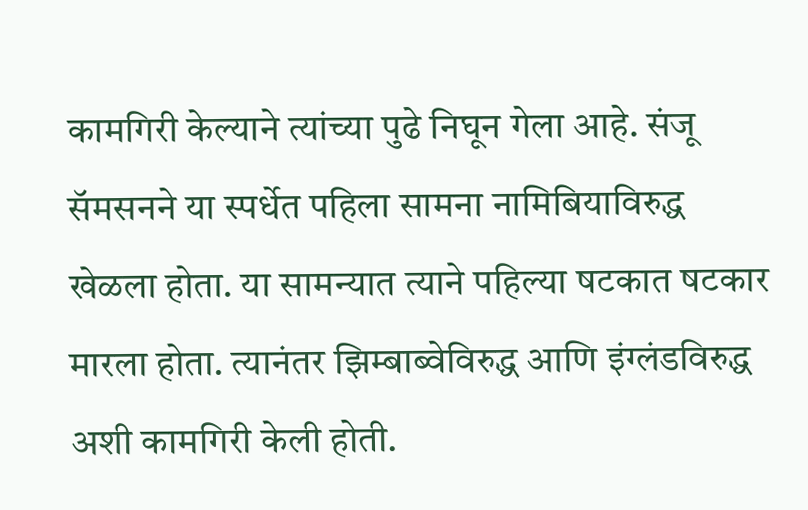कामगिरी केल्याने त्यांच्या पुढे निघून गेला आहे. संजू सॅमसनने या स्पर्धेत पहिला सामना नामिबियाविरुद्ध खेळला होता. या सामन्यात त्याने पहिल्या षटकात षटकार मारला होता. त्यानंतर झिम्बाब्वेविरुद्ध आणि इंग्लंडविरुद्ध अशी कामगिरी केली होती.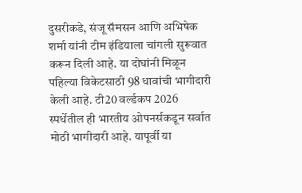दुसरीकडे, संजू सॅमसन आणि अभिषेक शर्मा यांनी टीम इंडियाला चांगली सुरूवात करून दिली आहे. या दोघांनी मिळून पहिल्या विकेटसाठी 98 धावांची भागीदारी केली आहे. टी20 वर्ल्डकप 2026 स्पर्धेतील ही भारतीय ओपनर्सकडून सर्वात मोठी भागीदारी आहे. यापूर्वी या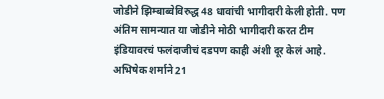जोडीने झिम्बाब्वेविरुद्ध 48 धावांची भागीदारी केली होती. पण अंतिम सामन्यात या जोडीने मोठी भागीदारी करत टीम इंडियावरचं फलंदाजीचं दडपण काही अंशी दूर केलं आहे. अभिषेक शर्माने 21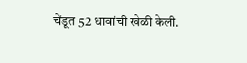चेंडूत 52 धावांची खेळी केली.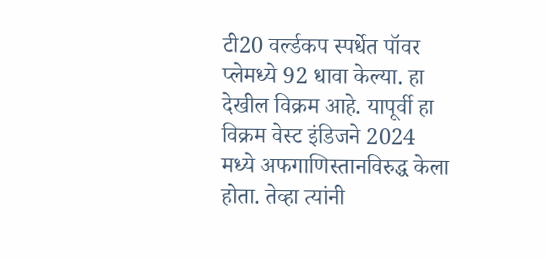टी20 वर्ल्डकप स्पर्धेत पॉवर प्लेमध्ये 92 धावा केल्या. हा देखील विक्रम आहे. यापूर्वी हा विक्रम वेस्ट इंडिजने 2024 मध्ये अफगाणिस्तानविरुद्ध केला होता. तेव्हा त्यांनी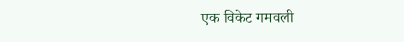एक विकेट गमवली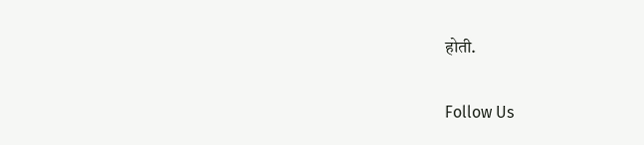होती.

Follow Us